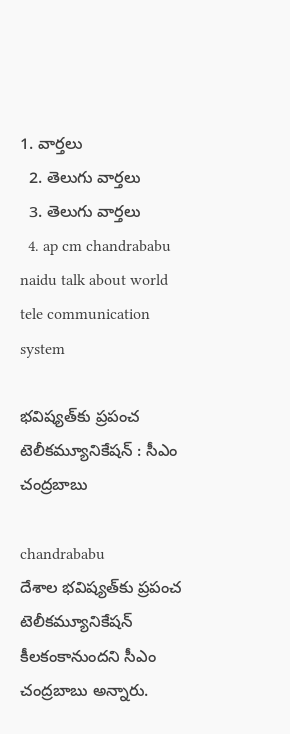1. వార్తలు
  2. తెలుగు వార్తలు
  3. తెలుగు వార్తలు
  4. ap cm chandrababu naidu talk about world tele communication system

భవిష్యత్‌‌కు ప్రపంచ టెలీకమ్యూనికేషన్ : సీఎం చంద్రబాబు

chandrababu
దేశాల భవిష్యత్‌కు ప్రపంచ టెలీకమ్యూనికేషన్‌ కీలకంకానుందని సీఎం చంద్రబాబు అన్నారు.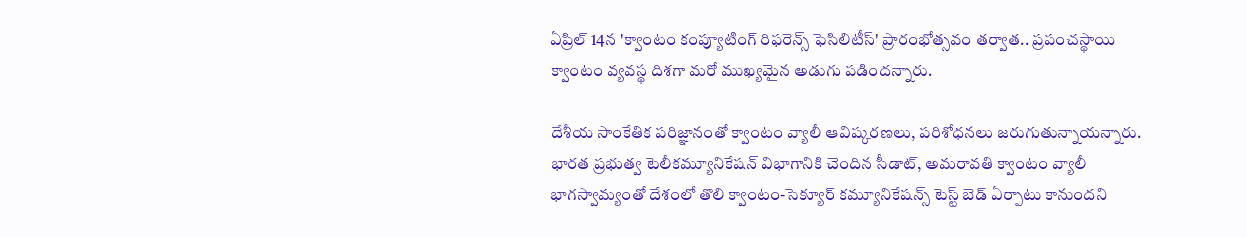ఏప్రిల్ 14న 'క్వాంటం కంప్యూటింగ్ రిఫరెన్స్ ఫెసిలిటీస్' ప్రారంభోత్సవం తర్వాత.. ప్రపంచస్థాయి క్వాంటం వ్యవస్థ దిశగా మరో ముఖ్యమైన అడుగు పడిందన్నారు.

దేశీయ సాంకేతిక పరిజ్ఞానంతో క్వాంటం వ్యాలీ ఆవిష్కరణలు, పరిశోధనలు జరుగుతున్నాయన్నారు. భారత ప్రభుత్వ టెలీకమ్యూనికేషన్‌ విభాగానికి చెందిన సీడాట్‌, అమరావతి క్వాంటం వ్యాలీ భాగస్వామ్యంతో దేశంలో తొలి క్వాంటం-సెక్యూర్‌ కమ్యూనికేషన్స్‌ టెస్ట్‌ బెడ్‌ ఏర్పాటు కానుందని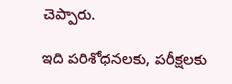చెప్పారు.

ఇది పరిశోధనలకు, పరీక్షలకు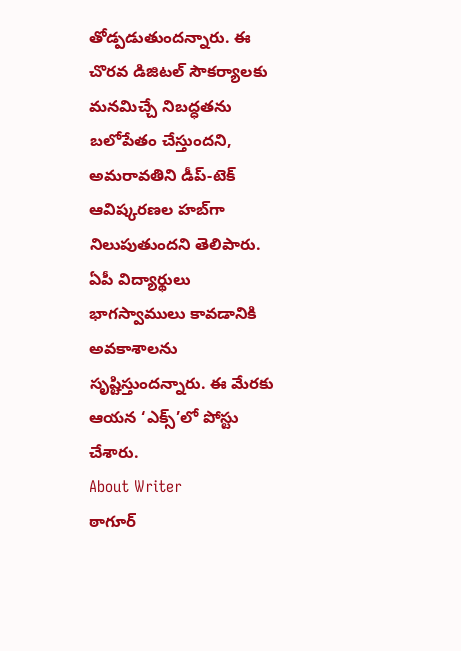తోడ్పడుతుందన్నారు. ఈ చొరవ డిజిటల్‌ సౌకర్యాలకు మనమిచ్చే నిబద్ధతను బలోపేతం చేస్తుందని, అమరావతిని డీప్‌-టెక్‌ ఆవిష్కరణల హబ్‌గా నిలుపుతుందని తెలిపారు. ఏపీ విద్యార్థులు భాగస్వాములు కావడానికి అవకాశాలను సృష్టిస్తుందన్నారు. ఈ మేరకు ఆయన ‘ఎక్స్‌’లో పోస్టు చేశారు.
About Writer
ఠాగూర్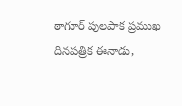ఠాగూర్ పులపాక ప్రముఖ దినపత్రిక ఈనాడు,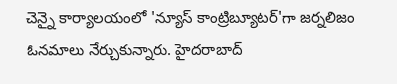చెన్నై కార్యాలయంలో 'న్యూస్ కాంట్రిబ్యూటర్‌'గా జర్నలిజం ఓనమాలు నేర్చుకున్నారు. హైదరాబాద్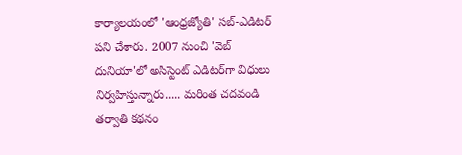కార్యాలయంలో 'ఆంధ్రజ్యోతి' సబ్-ఎడిటర్ పని చేశారు. 2007 నుంచి 'వెబ్ దునియా'లో అసిస్టెంట్ ఎడిటర్‌‌గా విధులు నిర్వహిస్తున్నారు..... మరింత చదవండి
తర్వాతి కథనం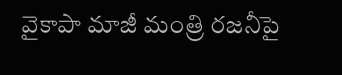వైకాపా మాజీ మంత్రి రజనీపై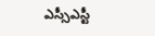ఎస్సీఎస్టీ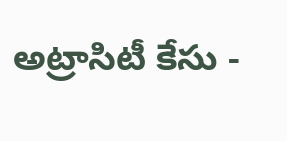అట్రాసిటీ కేసు -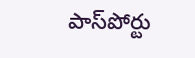పాస్‌పోర్టు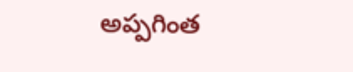అప్పగింత